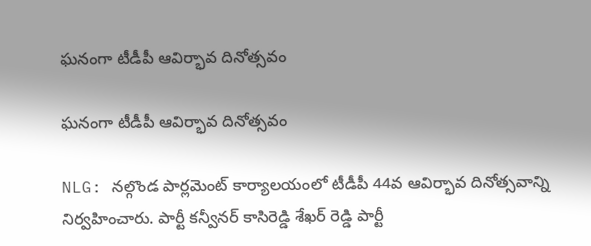ఘనంగా టీడీపీ ఆవిర్భావ దినోత్సవం

ఘనంగా టీడీపీ ఆవిర్భావ దినోత్సవం

NLG: నల్గొండ పార్లమెంట్ కార్యాలయంలో టీడీపీ 44వ ఆవిర్భావ దినోత్సవాన్ని నిర్వహించారు. పార్టీ కన్వీనర్ కాసిరెడ్డి శేఖర్ రెడ్డి పార్టీ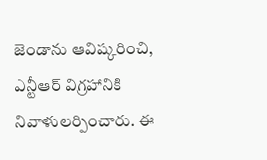జెండాను ఆవిష్కరించి, ఎన్టీఆర్ విగ్రహానికి నివాళులర్పించారు. ఈ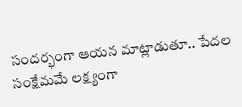సందర్భంగా ఆయన మాట్లాడుతూ.. పేదల సంక్షేమమే లక్ష్యంగా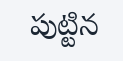పుట్టిన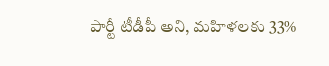పార్టీ టీడీపీ అని, మహిళలకు 33%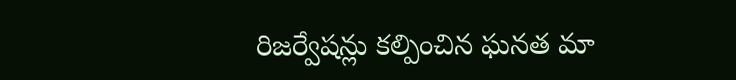రిజర్వేషన్లు కల్పించిన ఘనత మా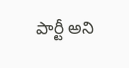పార్టీ అని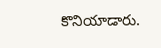కొనియాడారు.